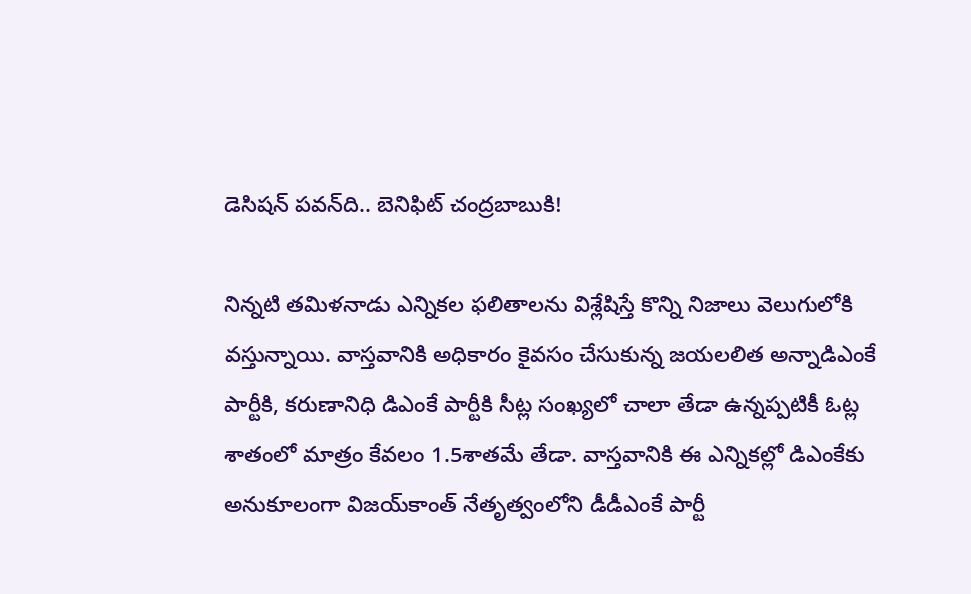డెసిషన్‌ పవన్‌ది.. బెనిఫిట్‌ చంద్రబాబుకి!

నిన్నటి తమిళనాడు ఎన్నికల ఫలితాలను విశ్లేషిస్తే కొన్ని నిజాలు వెలుగులోకి వస్తున్నాయి. వాస్తవానికి అధికారం కైవసం చేసుకున్న జయలలిత అన్నాడిఎంకే పార్టీకి, కరుణానిధి డిఎంకే పార్టీకి సీట్ల సంఖ్యలో చాలా తేడా ఉన్నప్పటికీ ఓట్ల శాతంలో మాత్రం కేవలం 1.5శాతమే తేడా. వాస్తవానికి ఈ ఎన్నికల్లో డిఎంకేకు అనుకూలంగా విజయ్‌కాంత్‌ నేతృత్వంలోని డీడీఎంకే పార్టీ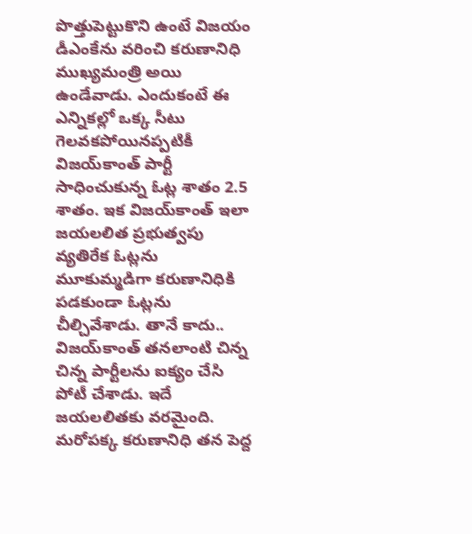పొత్తుపెట్టుకొని ఉంటే విజయం డీఎంకేను వరించి కరుణానిధి ముఖ్యమంత్రి అయి ఉండేవాడు. ఎందుకంటే ఈ ఎన్నికల్లో ఒక్క సీటు గెలవకపోయినప్పటికీ విజయ్‌కాంత్‌ పార్టీ సాధించుకున్న ఓట్ల శాతం 2.5 శాతం. ఇక విజయ్‌కాంత్‌ ఇలా జయలలిత ప్రభుత్వపు వ్యతిరేక ఓట్లను మూకుమ్మడిగా కరుణానిధికి పడకుండా ఓట్లను చీల్చివేశాడు. తానే కాదు.. విజయ్‌కాంత్‌ తనలాంటి చిన్న చిన్న పార్టీలను ఐక్యం చేసి పోటీ చేశాడు. ఇదే జయలలితకు వరమైంది. మరోపక్క కరుణానిధి తన పెద్ద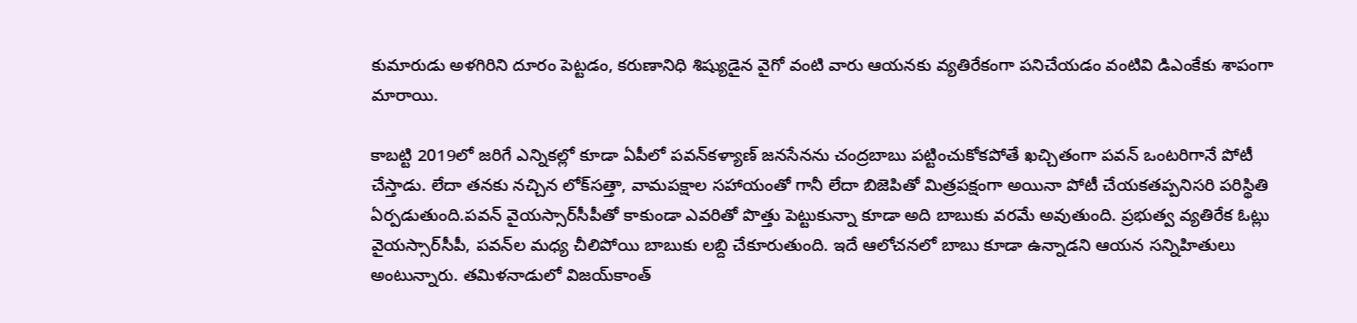కుమారుడు అళగిరిని దూరం పెట్టడం, కరుణానిధి శిష్యుడైన వైగో వంటి వారు ఆయనకు వ్యతిరేకంగా పనిచేయడం వంటివి డిఎంకేకు శాపంగా మారాయి.

కాబట్టి 2019లో జరిగే ఎన్నికల్లో కూడా ఏపీలో పవన్‌కళ్యాణ్‌ జనసేనను చంద్రబాబు పట్టించుకోకపోతే ఖచ్చితంగా పవన్‌ ఒంటరిగానే పోటీ చేస్తాడు. లేదా తనకు నచ్చిన లోక్‌సత్తా, వామపక్షాల సహాయంతో గానీ లేదా బిజెపితో మిత్రపక్షంగా అయినా పోటీ చేయకతప్పనిసరి పరిస్థితి ఏర్పడుతుంది.పవన్‌ వైయస్సార్‌సీపీతో కాకుండా ఎవరితో పొత్తు పెట్టుకున్నా కూడా అది బాబుకు వరమే అవుతుంది. ప్రభుత్వ వ్యతిరేక ఓట్లు వైయస్సార్‌సీపీ, పవన్‌ల మధ్య చీలిపోయి బాబుకు లబ్ది చేకూరుతుంది. ఇదే ఆలోచనలో బాబు కూడా ఉన్నాడని ఆయన సన్నిహితులు అంటున్నారు. తమిళనాడులో విజయ్‌కాంత్‌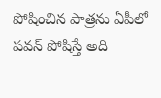పోషించిన పాత్రను ఏపీలో పవన్‌ పోషిస్తే అది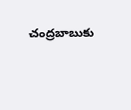చంద్రబాబుకు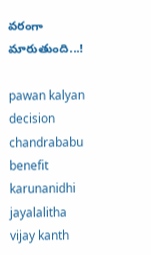వరంగా మారుతుంది...!

pawan kalyan
decision
chandrababu
benefit
karunanidhi
jayalalitha
vijay kanth